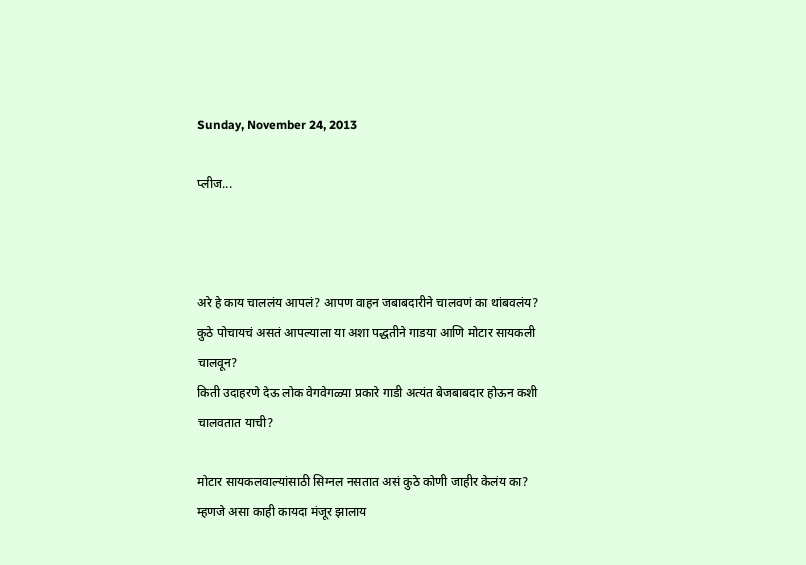Sunday, November 24, 2013

प्लीज...



अरे हे काय चाललंय आपलं? आपण वाहन जबाबदारीने चालवणं का थांबवलंय?
कुठे पोचायचं असतं आपल्याला या अशा पद्धतीने गाडया आणि मोटार सायकली चालवून?
किती उदाहरणे देऊ लोक वेगवेगळ्या प्रकारे गाडी अत्यंत बेजबाबदार होऊन कशी चालवतात याची?

मोटार सायकलवाल्यांसाठी सिग्नल नसतात असं कुठे कोणी जाहीर केलंय का? म्हणजे असा काही कायदा मंजूर झालाय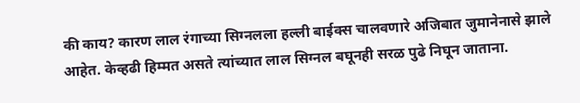की काय? कारण लाल रंगाच्या सिग्नलला हल्ली बाईक्स चालवणारे अजिबात जुमानेनासे झाले आहेत. केव्हढी हिम्मत असते त्यांच्यात लाल सिग्नल बघूनही सरळ पुढे निघून जाताना.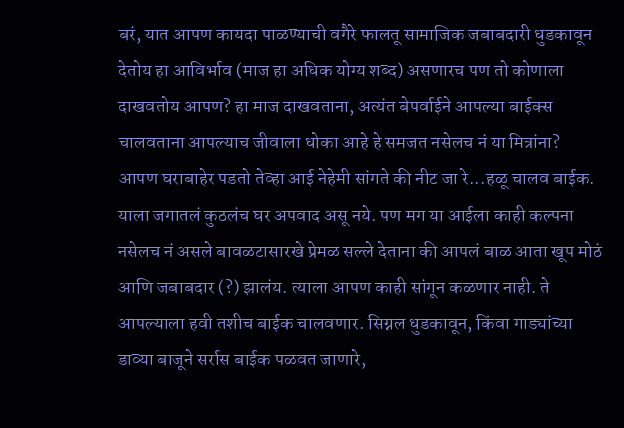बरं, यात आपण कायदा पाळण्याची वगैरे फालतू सामाजिक जबाबदारी धुडकावून देतोय हा आविर्भाव (माज हा अधिक योग्य शब्द) असणारच पण तो कोणाला दाखवतोय आपण? हा माज दाखवताना, अत्यंत बेपर्वाईने आपल्या बाईक्स चालवताना आपल्याच जीवाला धोका आहे हे समजत नसेलच नं या मित्रांना? आपण घराबाहेर पडतो तेव्हा आई नेहेमी सांगते की नीट जा रे...हळू चालव बाईक. याला जगातलं कुठलंच घर अपवाद असू नये. पण मग या आईला काही कल्पना नसेलच नं असले बावळटासारखे प्रेमळ सल्ले देताना की आपलं बाळ आता खूप मोठं आणि जबाबदार (?) झालंय. त्याला आपण काही सांगून कळणार नाही. ते आपल्याला हवी तशीच बाईक चालवणार. सिग्नल धुडकावून, किंवा गाड्यांच्या डाव्या बाजूने सर्रास बाईक पळवत जाणारे,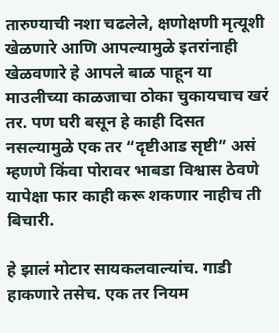तारुण्याची नशा चढलेले, क्षणोक्षणी मृत्यूशी खेळणारे आणि आपल्यामुळे इतरांनाही खेळवणारे हे आपले बाळ पाहून या माउलीच्या काळजाचा ठोका चुकायचाच खरं तर. पण घरी बसून हे काही दिसत नसल्यामुळे एक तर “दृष्टीआड सृष्टी” असं म्हणणे किंवा पोरावर भाबडा विश्वास ठेवणे यापेक्षा फार काही करू शकणार नाहीच ती बिचारी.

हे झालं मोटार सायकलवाल्यांच. गाडी हाकणारे तसेच. एक तर नियम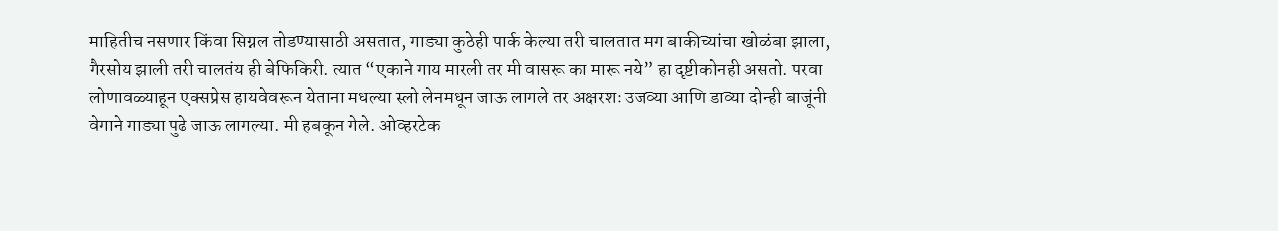माहितीच नसणार किंवा सिग्नल तोडण्यासाठी असतात, गाड्या कुठेही पार्क केल्या तरी चालतात मग बाकीच्यांचा खोळंबा झाला, गैरसोय झाली तरी चालतंय ही बेफिकिरी. त्यात “एकाने गाय मारली तर मी वासरू का मारू नये” हा दृष्टीकोनही असतो. परवा लोणावळ्याहून एक्सप्रेस हायवेवरून येताना मधल्या स्लो लेनमधून जाऊ लागले तर अक्षरशः उजव्या आणि डाव्या दोन्ही बाजूंनी वेगाने गाड्या पुढे जाऊ लागल्या. मी हबकून गेले. ओव्हरटेक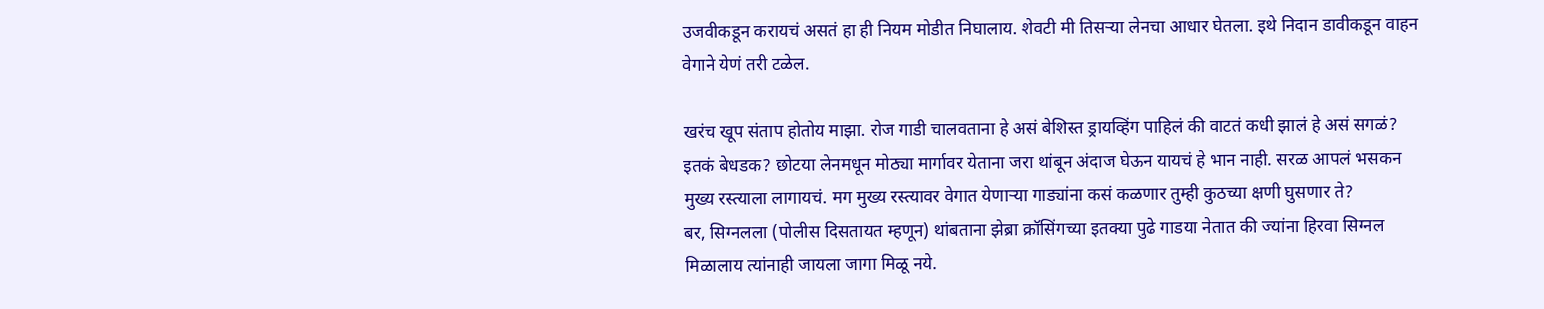उजवीकडून करायचं असतं हा ही नियम मोडीत निघालाय. शेवटी मी तिसऱ्या लेनचा आधार घेतला. इथे निदान डावीकडून वाहन वेगाने येणं तरी टळेल.

खरंच खूप संताप होतोय माझा. रोज गाडी चालवताना हे असं बेशिस्त ड्रायव्हिंग पाहिलं की वाटतं कधी झालं हे असं सगळं? इतकं बेधडक? छोटया लेनमधून मोठ्या मार्गावर येताना जरा थांबून अंदाज घेऊन यायचं हे भान नाही. सरळ आपलं भसकन मुख्य रस्त्याला लागायचं. मग मुख्य रस्त्यावर वेगात येणाऱ्या गाड्यांना कसं कळणार तुम्ही कुठच्या क्षणी घुसणार ते?
बर, सिग्नलला (पोलीस दिसतायत म्हणून) थांबताना झेब्रा क्रॉसिंगच्या इतक्या पुढे गाडया नेतात की ज्यांना हिरवा सिग्नल मिळालाय त्यांनाही जायला जागा मिळू नये.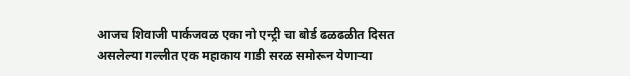आजच शिवाजी पार्कजवळ एका नो एन्ट्री चा बोर्ड ढळढळीत दिसत असलेल्या गल्लीत एक महाकाय गाडी सरळ समोरून येणाऱ्या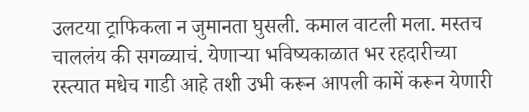उलटया ट्राफिकला न जुमानता घुसली. कमाल वाटली मला. मस्तच चाललंय की सगळ्याचं. येणाऱ्या भविष्यकाळात भर रहदारीच्या रस्त्यात मधेच गाडी आहे तशी उभी करून आपली कामें करून येणारी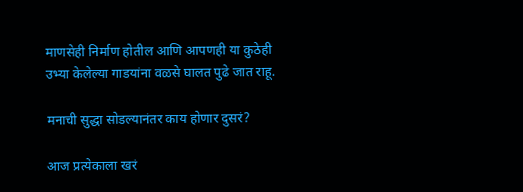माणसेही निर्माण होतील आणि आपणही या कुठेही उभ्या केलेल्या गाडयांना वळसे घालत पुढे जात राहू.

मनाची सुद्धा सोडल्यानंतर काय होणार दुसरं?

आज प्रत्येकाला खरं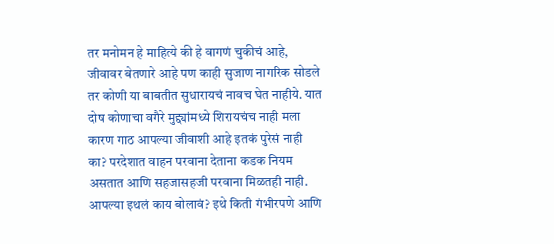तर मनोमन हे माहित्ये की हे वागणं चुकीचं आहे, जीवावर बेतणारे आहे पण काही सुजाण नागरिक सोडले तर कोणी या बाबतीत सुधारायचं नावच घेत नाहीये. यात दोष कोणाचा वगैरे मुद्द्यांमध्ये शिरायचंच नाही मला कारण गाठ आपल्या जीवाशी आहे इतकं पुरेसं नाही का? परदेशात वाहन परवाना देताना कडक नियम असतात आणि सहजासहजी परवाना मिळतही नाही. आपल्या इथलं काय बोलावं? इथे किती गंभीरपणे आणि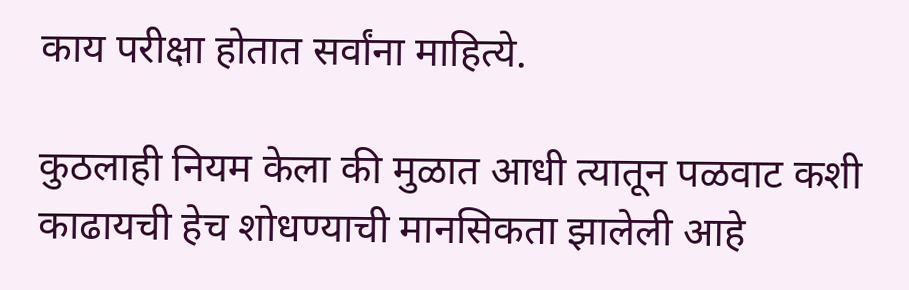काय परीक्षा होतात सर्वांना माहित्ये.

कुठलाही नियम केला की मुळात आधी त्यातून पळवाट कशी काढायची हेच शोधण्याची मानसिकता झालेली आहे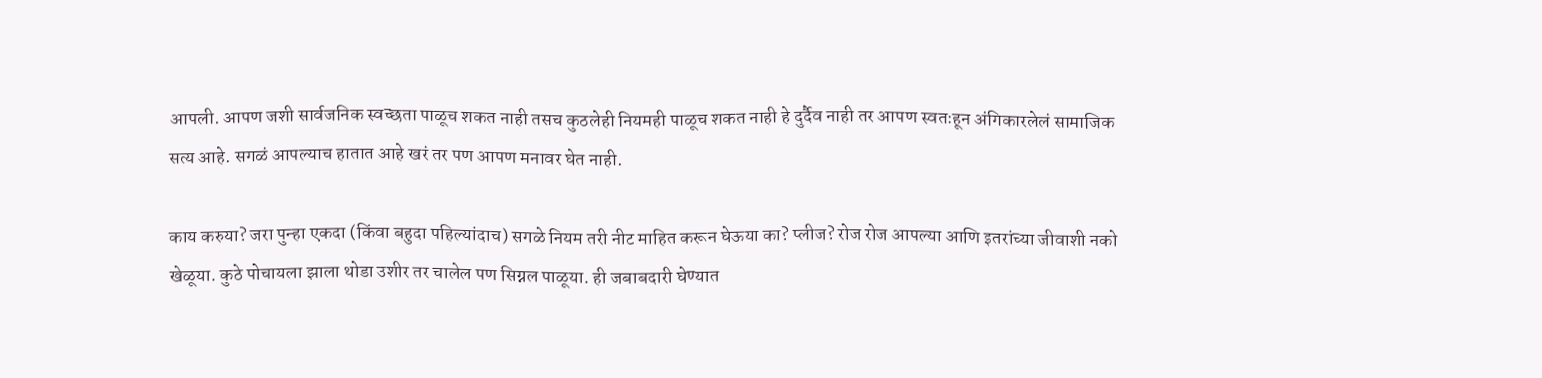आपली. आपण जशी सार्वजनिक स्वच्छता पाळूच शकत नाही तसच कुठलेही नियमही पाळूच शकत नाही हे दुर्दैव नाही तर आपण स्वतःहून अंगिकारलेलं सामाजिक सत्य आहे. सगळं आपल्याच हातात आहे खरं तर पण आपण मनावर घेत नाही.

काय करुया? जरा पुन्हा एकदा (किंवा बहुदा पहिल्यांदाच) सगळे नियम तरी नीट माहित करून घेऊया का? प्लीज? रोज रोज आपल्या आणि इतरांच्या जीवाशी नको खेळूया. कुठे पोचायला झाला थोडा उशीर तर चालेल पण सिग्नल पाळूया. ही जबाबदारी घेण्यात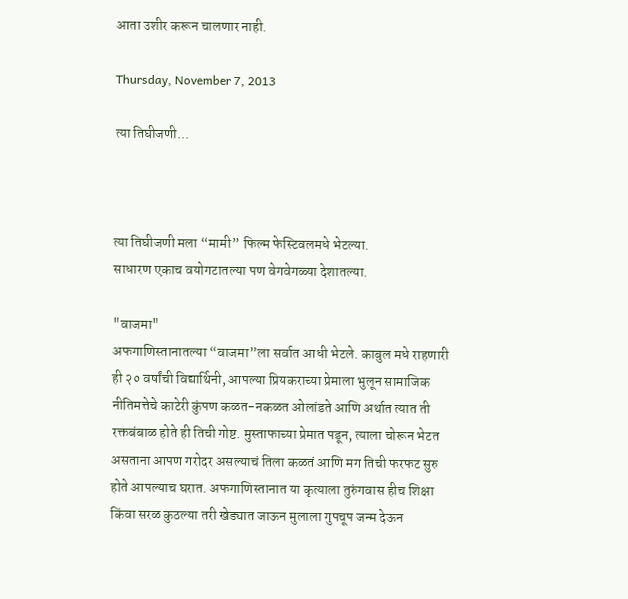आता उशीर करून चालणार नाही.

Thursday, November 7, 2013

त्या तिघीजणी...



त्या तिघीजणी मला “मामी” फिल्म फेस्टिवलमधे भेटल्या.
साधारण एकाच वयोगटातल्या पण वेगवेगळ्या देशातल्या.

"वाजमा"
अफगाणिस्तानातल्या “वाजमा”ला सर्वात आधी भेटले. काबुल मधे राहणारी ही २० वर्षांची विद्यार्थिनी, आपल्या प्रियकराच्या प्रेमाला भुलून सामाजिक नीतिमत्तेचे काटेरी कुंपण कळत-नकळत ओलांडते आणि अर्थात त्यात ती रक्तबंबाळ होते ही तिची गोष्ट. मुस्ताफाच्या प्रेमात पडून, त्याला चोरून भेटत असताना आपण गरोदर असल्याचं तिला कळतं आणि मग तिची फरफट सुरु होते आपल्याच घरात. अफगाणिस्तानात या कृत्याला तुरुंगवास हीच शिक्षा किंवा सरळ कुठल्या तरी खेड्यात जाऊन मुलाला गुपचूप जन्म देऊन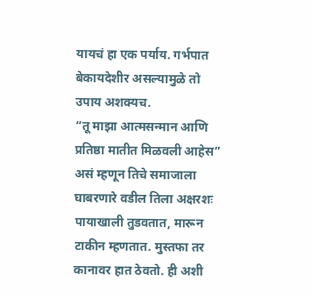यायचं हा एक पर्याय. गर्भपात बेकायदेशीर असल्यामुळे तो उपाय अशक्यच.
“तू माझा आत्मसन्मान आणि प्रतिष्ठा मातीत मिळवली आहेस” असं म्हणून तिचे समाजाला घाबरणारे वडील तिला अक्षरशः पायाखाली तुडवतात, मारून टाकीन म्हणतात. मुस्तफा तर कानावर हात ठेवतो. ही अशी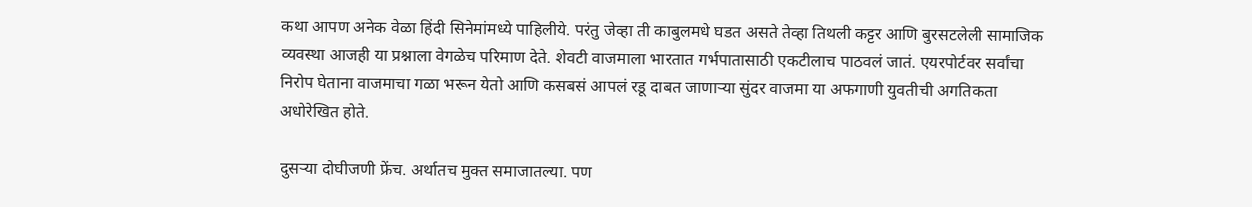कथा आपण अनेक वेळा हिंदी सिनेमांमध्ये पाहिलीये. परंतु जेव्हा ती काबुलमधे घडत असते तेव्हा तिथली कट्टर आणि बुरसटलेली सामाजिक व्यवस्था आजही या प्रश्नाला वेगळेच परिमाण देते. शेवटी वाजमाला भारतात गर्भपातासाठी एकटीलाच पाठवलं जातं. एयरपोर्टवर सर्वांचा निरोप घेताना वाजमाचा गळा भरून येतो आणि कसबसं आपलं रडू दाबत जाणाऱ्या सुंदर वाजमा या अफगाणी युवतीची अगतिकता अधोरेखित होते.

दुसऱ्या दोघीजणी फ्रेंच. अर्थातच मुक्त समाजातल्या. पण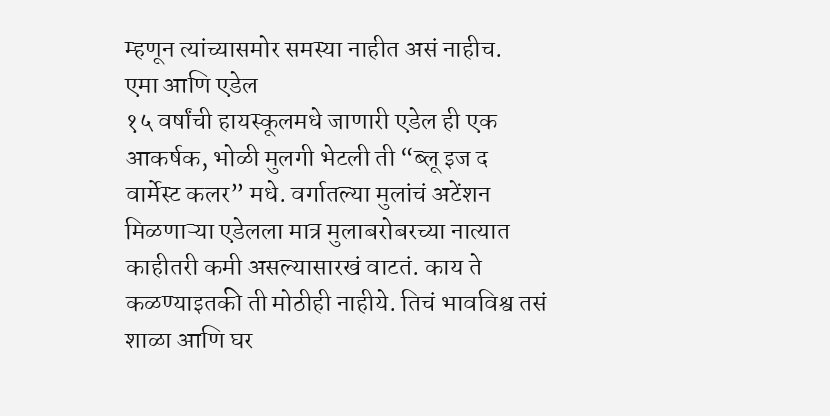म्हणून त्यांच्यासमोर समस्या नाहीत असं नाहीच.
एमा आणि एडेल
१५ वर्षांची हायस्कूलमधे जाणारी एडेल ही एक आकर्षक, भोळी मुलगी भेटली ती “ब्लू इज द वार्मेस्ट कलर” मधे. वर्गातल्या मुलांचं अटेंशन मिळणाऱ्या एडेलला मात्र मुलाबरोबरच्या नात्यात काहीतरी कमी असल्यासारखं वाटतं. काय ते कळण्याइतकी ती मोठीही नाहीये. तिचं भावविश्व तसं शाळा आणि घर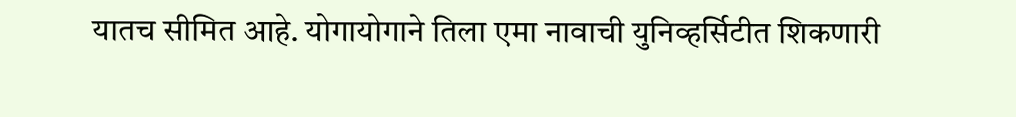यातच सीमित आहे. योगायोगाने तिला एमा नावाची युनिव्हर्सिटीत शिकणारी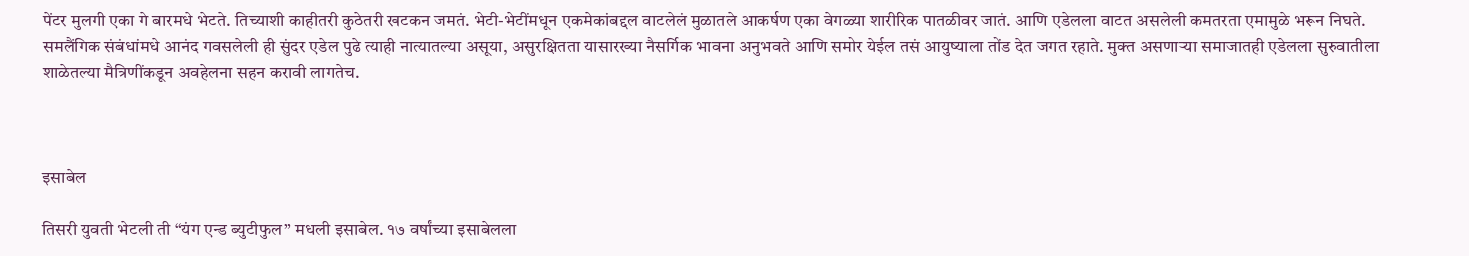पेंटर मुलगी एका गे बारमधे भेटते. तिच्याशी काहीतरी कुठेतरी खटकन जमतं. भेटी-भेटींमधून एकमेकांबद्दल वाटलेलं मुळातले आकर्षण एका वेगळ्या शारीरिक पातळीवर जातं. आणि एडेलला वाटत असलेली कमतरता एमामुळे भरून निघते. समलैंगिक संबंधांमधे आनंद गवसलेली ही सुंदर एडेल पुढे त्याही नात्यातल्या असूया, असुरक्षितता यासारख्या नैसर्गिक भावना अनुभवते आणि समोर येईल तसं आयुष्याला तोंड देत जगत रहाते. मुक्त असणाऱ्या समाजातही एडेलला सुरुवातीला शाळेतल्या मैत्रिणींकडून अवहेलना सहन करावी लागतेच.



इसाबेल

तिसरी युवती भेटली ती “यंग एन्ड ब्युटीफुल” मधली इसाबेल. १७ वर्षांच्या इसाबेलला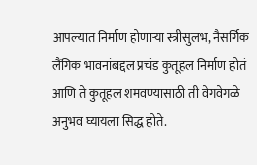आपल्यात निर्माण होणाऱ्या स्त्रीसुलभ, नैसर्गिक लैंगिक भावनांबद्दल प्रचंड कुतूहल निर्माण होतं आणि ते कुतूहल शमवण्यासाठी ती वेगवेगळे अनुभव घ्यायला सिद्ध होते.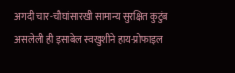अगदी चार-चौघांसारखी सामान्य सुरक्षित कुटुंब असलेली ही इसाबेल स्वखुशीने हाय-प्रोफाइल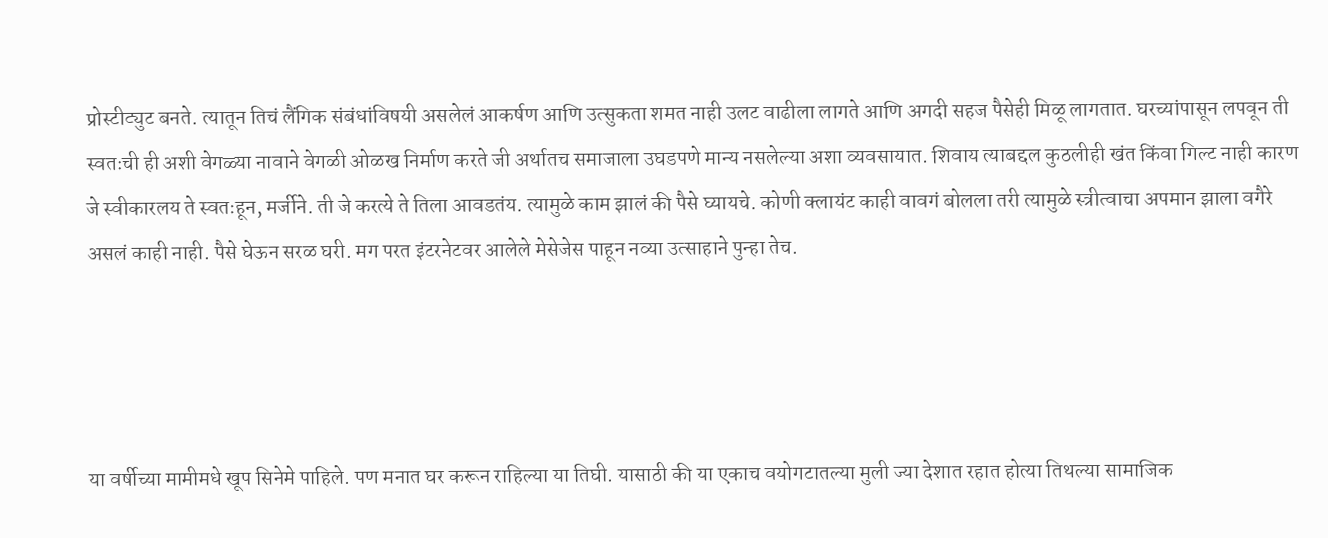प्रोस्टीट्युट बनते. त्यातून तिचं लैंगिक संबंधांविषयी असलेलं आकर्षण आणि उत्सुकता शमत नाही उलट वाढीला लागते आणि अगदी सहज पैसेही मिळू लागतात. घरच्यांपासून लपवून ती स्वतःची ही अशी वेगळ्या नावाने वेगळी ओळख निर्माण करते जी अर्थातच समाजाला उघडपणे मान्य नसलेल्या अशा व्यवसायात. शिवाय त्याबद्दल कुठलीही खंत किंवा गिल्ट नाही कारण जे स्वीकारलय ते स्वतःहून, मर्जीने. ती जे करत्ये ते तिला आवडतंय. त्यामुळे काम झालं की पैसे घ्यायचे. कोणी क्लायंट काही वावगं बोलला तरी त्यामुळे स्त्रीत्वाचा अपमान झाला वगैरे असलं काही नाही. पैसे घेऊन सरळ घरी. मग परत इंटरनेटवर आलेले मेसेजेस पाहून नव्या उत्साहाने पुन्हा तेच.




या वर्षीच्या मामीमधे खूप सिनेमे पाहिले. पण मनात घर करून राहिल्या या तिघी. यासाठी की या एकाच वयोगटातल्या मुली ज्या देशात रहात होत्या तिथल्या सामाजिक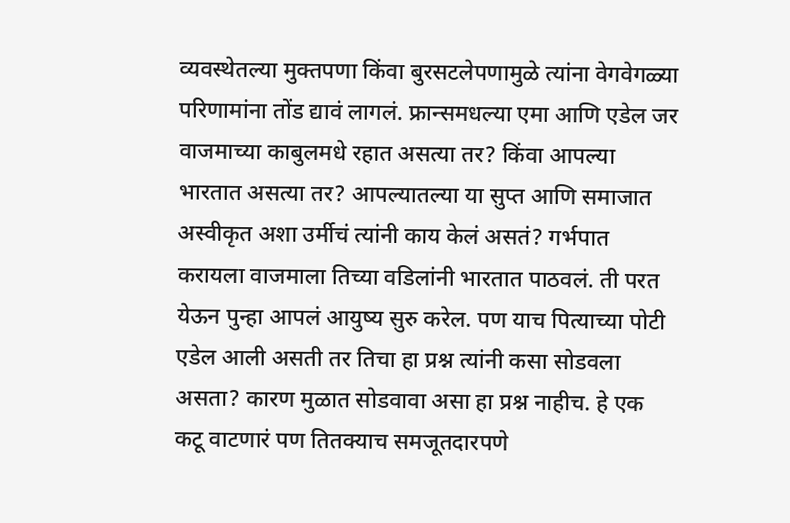व्यवस्थेतल्या मुक्तपणा किंवा बुरसटलेपणामुळे त्यांना वेगवेगळ्या परिणामांना तोंड द्यावं लागलं. फ्रान्समधल्या एमा आणि एडेल जर वाजमाच्या काबुलमधे रहात असत्या तर? किंवा आपल्या भारतात असत्या तर? आपल्यातल्या या सुप्त आणि समाजात अस्वीकृत अशा उर्मीचं त्यांनी काय केलं असतं? गर्भपात करायला वाजमाला तिच्या वडिलांनी भारतात पाठवलं. ती परत येऊन पुन्हा आपलं आयुष्य सुरु करेल. पण याच पित्याच्या पोटी एडेल आली असती तर तिचा हा प्रश्न त्यांनी कसा सोडवला असता? कारण मुळात सोडवावा असा हा प्रश्न नाहीच. हे एक कटू वाटणारं पण तितक्याच समजूतदारपणे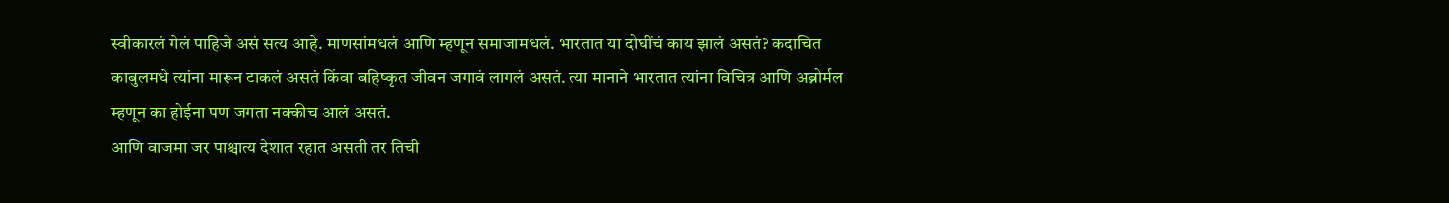स्वीकारलं गेलं पाहिजे असं सत्य आहे. माणसांमधलं आणि म्हणून समाजामधलं. भारतात या दोघींचं काय झालं असतं? कदाचित काबुलमधे त्यांना मारून टाकलं असतं किंवा बहिष्कृत जीवन जगावं लागलं असतं. त्या मानाने भारतात त्यांना विचित्र आणि अब्नोर्मल म्हणून का होईना पण जगता नक्कीच आलं असतं.
आणि वाजमा जर पाश्चात्य देशात रहात असती तर तिची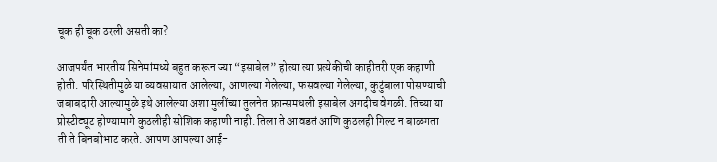चूक ही चूक ठरली असती का?

आजपर्यंत भारतीय सिनेमांमध्ये बहुत करून ज्या “इसाबेल” होत्या त्या प्रत्येकीची काहीतरी एक कहाणी होती. परिस्थितीमुळे या व्यवसायात आलेल्या, आणल्या गेलेल्या, फसवल्या गेलेल्या, कुटुंबाला पोसण्याची जबाबदारी आल्यामुळे इथे आलेल्या अशा मुलींच्या तुलनेत फ्रान्समधली इसाबेल अगदीच वेगळी. तिच्या या प्रोस्टीट्यूट होण्यामागे कुठलीही सोशिक कहाणी नाही. तिला ते आवडतं आणि कुठलही गिल्ट न बाळगता ती ते बिनबोभाट करते. आपण आपल्या आई-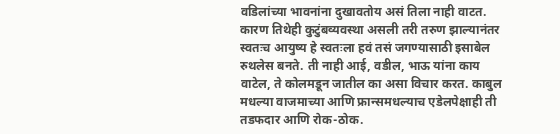वडिलांच्या भावनांना दुखावतोय असं तिला नाही वाटत. कारण तिथेही कुटुंबव्यवस्था असली तरी तरुण झाल्यानंतर स्वतःच आयुष्य हे स्वतःला हवं तसं जगण्यासाठी इसाबेल रुथलेस बनते. ती नाही आई, वडील, भाऊ यांना काय वाटेल, ते कोलमडून जातील का असा विचार करत. काबुल मधल्या वाजमाच्या आणि फ्रान्समधल्याच एडेलपेक्षाही ती तडफदार आणि रोक-ठोक.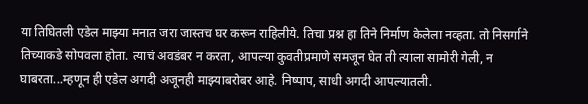या तिघितली एडेल माझ्या मनात जरा जास्तच घर करून राहिलीये. तिचा प्रश्न हा तिने निर्माण केलेला नव्हता. तो निसर्गाने तिच्याकडे सोपवला होता. त्याचं अवडंबर न करता, आपल्या कुवतीप्रमाणे समजून घेत ती त्याला सामोरी गेली, न घाबरता...म्हणून ही एडेल अगदी अजूनही माझ्याबरोबर आहे. निष्पाप, साधी अगदी आपल्यातली.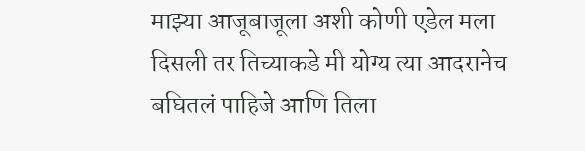माझ्या आजूबाजूला अशी कोणी एडेल मला दिसली तर तिच्याकडे मी योग्य त्या आदरानेच बघितलं पाहिजे आणि तिला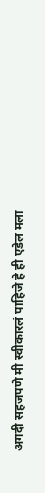अगदी सहजपणे मी स्वीकारलं पाहिजे हे ही एडेल मला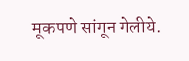मूकपणे सांगून गेलीये.